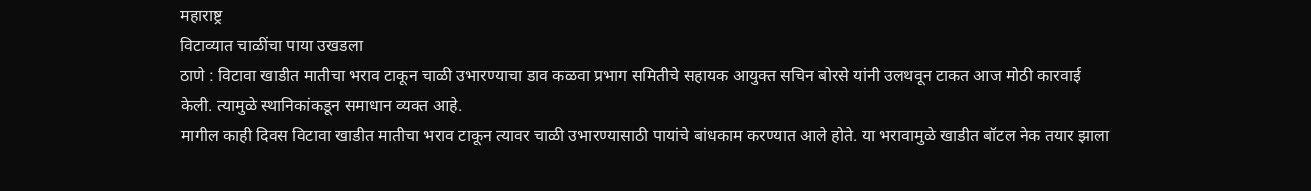महाराष्ट्र
विटाव्यात चाळींचा पाया उखडला
ठाणे : विटावा खाडीत मातीचा भराव टाकून चाळी उभारण्याचा डाव कळवा प्रभाग समितीचे सहायक आयुक्त सचिन बोरसे यांनी उलथवून टाकत आज मोठी कारवाई केली. त्यामुळे स्थानिकांकडून समाधान व्यक्त आहे.
मागील काही दिवस विटावा खाडीत मातीचा भराव टाकून त्यावर चाळी उभारण्यासाठी पायांचे बांधकाम करण्यात आले होते. या भरावामुळे खाडीत बॉटल नेक तयार झाला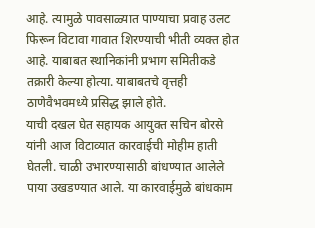आहे. त्यामुळे पावसाळ्यात पाण्याचा प्रवाह उलट फिरून विटावा गावात शिरण्याची भीती व्यक्त होत आहे. याबाबत स्थानिकांनी प्रभाग समितीकडे तक्रारी केल्या होत्या. याबाबतचे वृत्तही ठाणेवैभवमध्ये प्रसिद्ध झाले होते.
याची दखल घेत सहायक आयुक्त सचिन बोरसे यांनी आज विटाव्यात कारवाईची मोहीम हाती घेतली. चाळी उभारण्यासाठी बांधण्यात आलेले पाया उखडण्यात आले. या कारवाईमुळे बांधकाम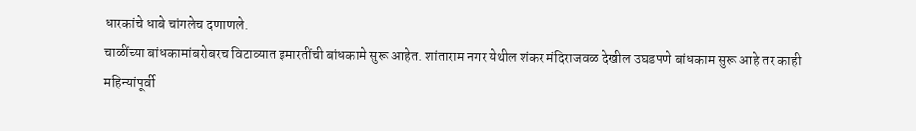धारकांचे धाबे चांगलेच दणाणले.
चाळींच्या बांधकामांबरोबरच विटाव्यात इमारतींची बांधकामे सुरू आहेत. शांताराम नगर येथील शंकर मंदिराजवळ देखील उघडपणे बांधकाम सुरू आहे तर काही महिन्यांपूर्वी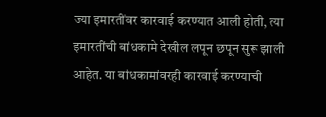ज्या इमारतींवर कारवाई करण्यात आली होती, त्या इमारतींची बांधकामे देखील लपून छपून सुरू झाली आहेत. या बांधकामांवरही कारवाई करण्याची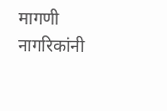मागणी नागरिकांनी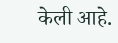केली आहे.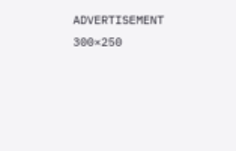ADVERTISEMENT 300×250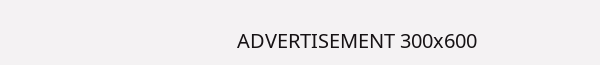ADVERTISEMENT 300x600